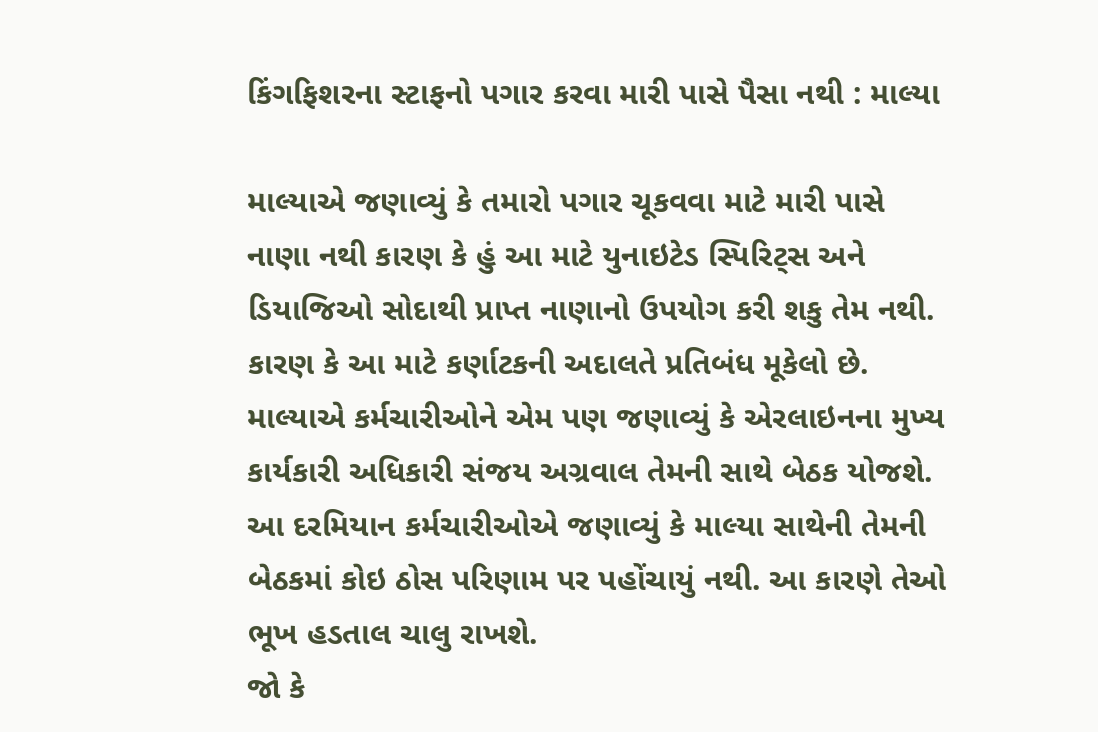કિંગફિશરના સ્ટાફનો પગાર કરવા મારી પાસે પૈસા નથી : માલ્યા

માલ્યાએ જણાવ્યું કે તમારો પગાર ચૂકવવા માટે મારી પાસે નાણા નથી કારણ કે હું આ માટે યુનાઇટેડ સ્પિરિટ્સ અને ડિયાજિઓ સોદાથી પ્રાપ્ત નાણાનો ઉપયોગ કરી શકુ તેમ નથી. કારણ કે આ માટે કર્ણાટકની અદાલતે પ્રતિબંધ મૂકેલો છે.
માલ્યાએ કર્મચારીઓને એમ પણ જણાવ્યું કે એરલાઇનના મુખ્ય કાર્યકારી અધિકારી સંજય અગ્રવાલ તેમની સાથે બેઠક યોજશે. આ દરમિયાન કર્મચારીઓએ જણાવ્યું કે માલ્યા સાથેની તેમની બેઠકમાં કોઇ ઠોસ પરિણામ પર પહોંચાયું નથી. આ કારણે તેઓ ભૂખ હડતાલ ચાલુ રાખશે.
જો કે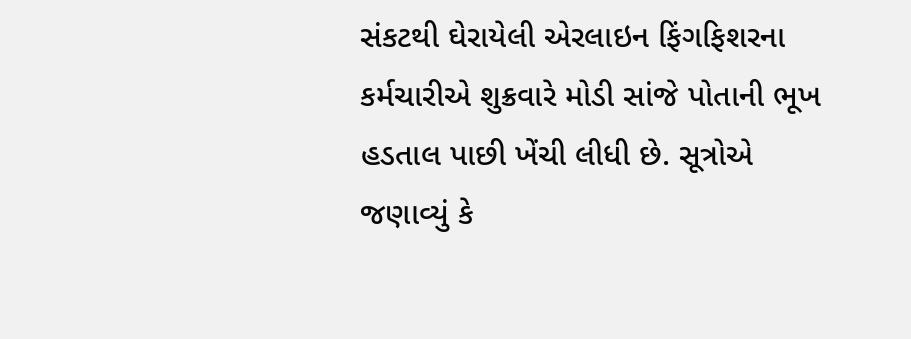સંકટથી ઘેરાયેલી એરલાઇન ફિંગફિશરના કર્મચારીએ શુક્રવારે મોડી સાંજે પોતાની ભૂખ હડતાલ પાછી ખેંચી લીધી છે. સૂત્રોએ જણાવ્યું કે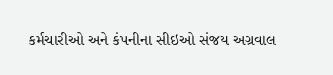કર્મચારીઓ અને કંપનીના સીઇઓ સંજય અગ્રવાલ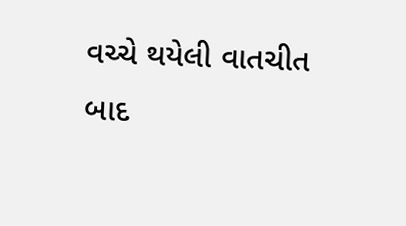વચ્ચે થયેલી વાતચીત બાદ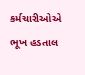કર્મચારીઓએ ભૂખ હડતાલ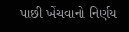પાછી ખેંચવાનો નિર્ણય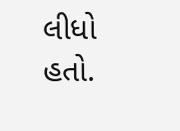લીધો હતો.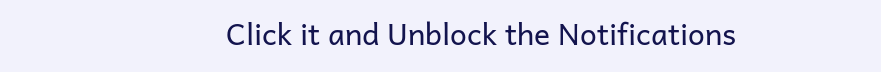Click it and Unblock the Notifications